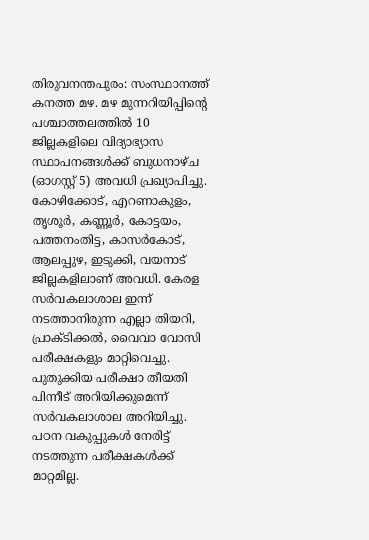തിരുവനന്തപുരം: സംസ്ഥാനത്ത് കനത്ത മഴ. മഴ മുന്നറിയിപ്പിന്റെ പശ്ചാത്തലത്തിൽ 10 ജില്ലകളിലെ വിദ്യാഭ്യാസ സ്ഥാപനങ്ങൾക്ക് ബുധനാഴ്ച (ഓഗസ്റ്റ് 5) അവധി പ്രഖ്യാപിച്ചു. കോഴിക്കോട്, എറണാകുളം, തൃശൂർ, കണ്ണൂർ, കോട്ടയം, പത്തനംതിട്ട, കാസർകോട്, ആലപ്പുഴ, ഇടുക്കി, വയനാട് ജില്ലകളിലാണ് അവധി. കേരള സർവകലാശാല ഇന്ന് നടത്താനിരുന്ന എല്ലാ തിയറി, പ്രാക്ടിക്കൽ, വൈവാ വോസി പരീക്ഷകളും മാറ്റിവെച്ചു. പുതുക്കിയ പരീക്ഷാ തീയതി പിന്നീട് അറിയിക്കുമെന്ന് സർവകലാശാല അറിയിച്ചു. പഠന വകുപ്പുകൾ നേരിട്ട് നടത്തുന്ന പരീക്ഷകൾക്ക് മാറ്റമില്ല.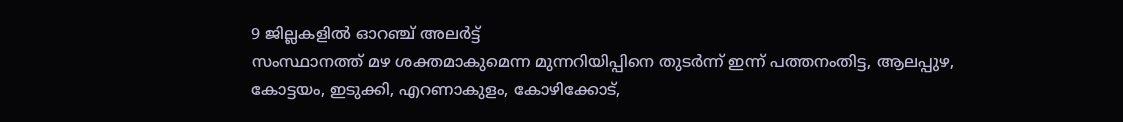9 ജില്ലകളിൽ ഓറഞ്ച് അലർട്ട്
സംസ്ഥാനത്ത് മഴ ശക്തമാകുമെന്ന മുന്നറിയിപ്പിനെ തുടർന്ന് ഇന്ന് പത്തനംതിട്ട, ആലപ്പുഴ, കോട്ടയം, ഇടുക്കി, എറണാകുളം, കോഴിക്കോട്,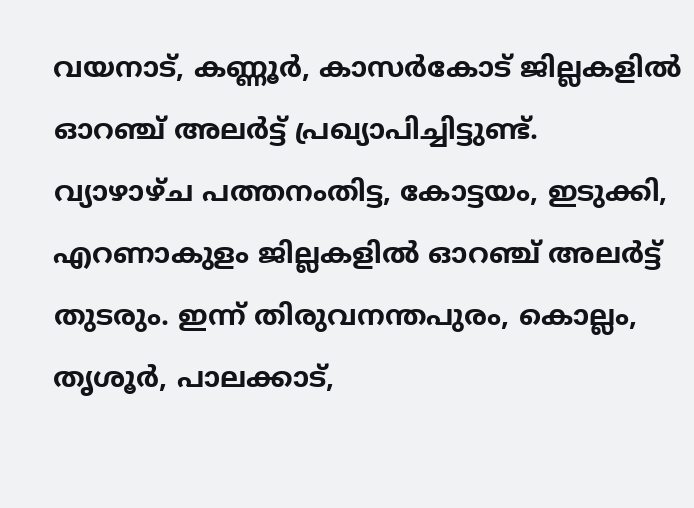വയനാട്, കണ്ണൂർ, കാസർകോട് ജില്ലകളിൽ ഓറഞ്ച് അലർട്ട് പ്രഖ്യാപിച്ചിട്ടുണ്ട്.
വ്യാഴാഴ്ച പത്തനംതിട്ട, കോട്ടയം, ഇടുക്കി, എറണാകുളം ജില്ലകളിൽ ഓറഞ്ച് അലർട്ട് തുടരും. ഇന്ന് തിരുവനന്തപുരം, കൊല്ലം, തൃശൂർ, പാലക്കാട്,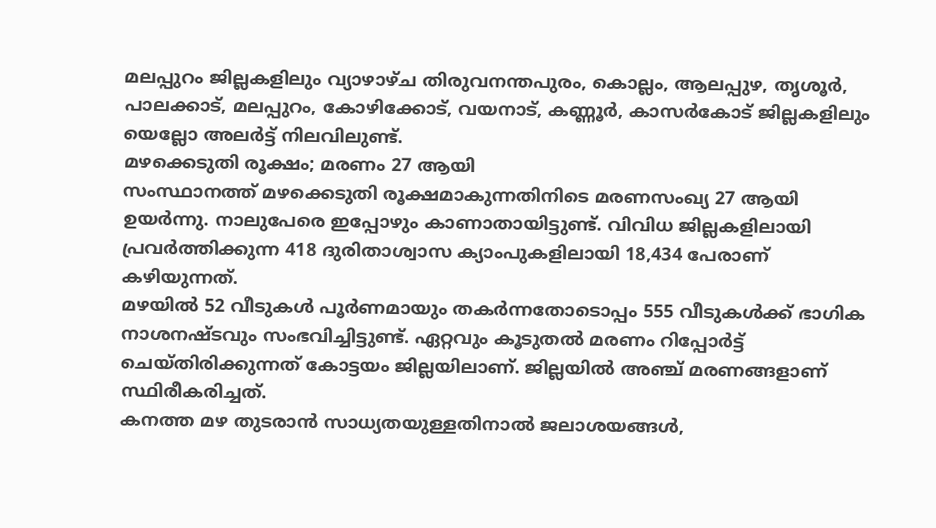മലപ്പുറം ജില്ലകളിലും വ്യാഴാഴ്ച തിരുവനന്തപുരം, കൊല്ലം, ആലപ്പുഴ, തൃശൂർ, പാലക്കാട്, മലപ്പുറം, കോഴിക്കോട്, വയനാട്, കണ്ണൂർ, കാസർകോട് ജില്ലകളിലും യെല്ലോ അലർട്ട് നിലവിലുണ്ട്.
മഴക്കെടുതി രൂക്ഷം; മരണം 27 ആയി
സംസ്ഥാനത്ത് മഴക്കെടുതി രൂക്ഷമാകുന്നതിനിടെ മരണസംഖ്യ 27 ആയി ഉയർന്നു. നാലുപേരെ ഇപ്പോഴും കാണാതായിട്ടുണ്ട്. വിവിധ ജില്ലകളിലായി പ്രവർത്തിക്കുന്ന 418 ദുരിതാശ്വാസ ക്യാംപുകളിലായി 18,434 പേരാണ് കഴിയുന്നത്.
മഴയിൽ 52 വീടുകൾ പൂർണമായും തകർന്നതോടൊപ്പം 555 വീടുകൾക്ക് ഭാഗിക നാശനഷ്ടവും സംഭവിച്ചിട്ടുണ്ട്. ഏറ്റവും കൂടുതൽ മരണം റിപ്പോർട്ട് ചെയ്തിരിക്കുന്നത് കോട്ടയം ജില്ലയിലാണ്. ജില്ലയിൽ അഞ്ച് മരണങ്ങളാണ് സ്ഥിരീകരിച്ചത്.
കനത്ത മഴ തുടരാൻ സാധ്യതയുള്ളതിനാൽ ജലാശയങ്ങൾ,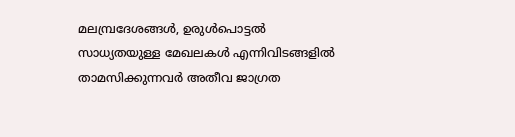മലമ്പ്രദേശങ്ങൾ, ഉരുൾപൊട്ടൽ സാധ്യതയുള്ള മേഖലകൾ എന്നിവിടങ്ങളിൽ താമസിക്കുന്നവർ അതീവ ജാഗ്രത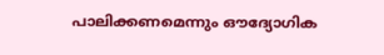പാലിക്കണമെന്നും ഔദ്യോഗിക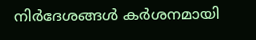നിർദേശങ്ങൾ കർശനമായി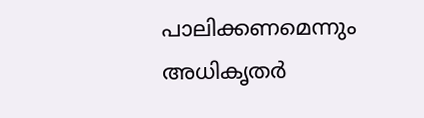പാലിക്കണമെന്നും അധികൃതർ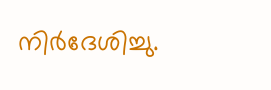നിർദേശിച്ചു.